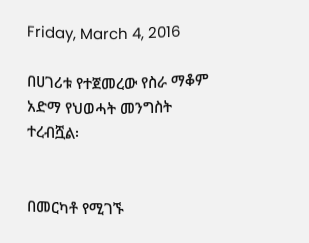Friday, March 4, 2016

በሀገሪቱ የተጀመረው የስራ ማቆም አድማ የህወሓት መንግስት ተረብሿል፡


በመርካቶ የሚገኙ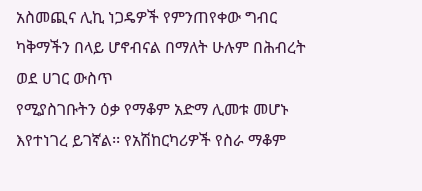አስመጪና ሊኪ ነጋዴዎች የምንጠየቀው ግብር ካቅማችን በላይ ሆኖብናል በማለት ሁሉም በሕብረት ወደ ሀገር ውስጥ
የሚያስገቡትን ዕቃ የማቆም አድማ ሊመቱ መሆኑ እየተነገረ ይገኛል፡፡ የአሽከርካሪዎች የስራ ማቆም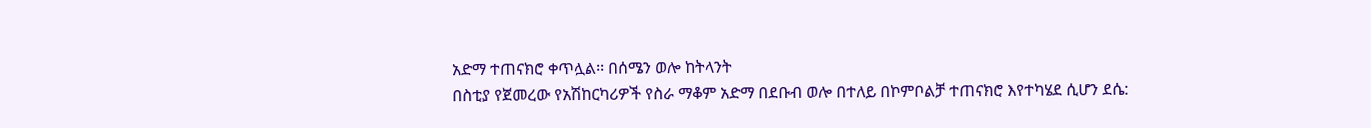አድማ ተጠናክሮ ቀጥሏል፡፡ በሰሜን ወሎ ከትላንት
በስቲያ የጀመረው የአሽከርካሪዎች የስራ ማቆም አድማ በደቡብ ወሎ በተለይ በኮምቦልቻ ተጠናክሮ እየተካሄደ ሲሆን ደሴ: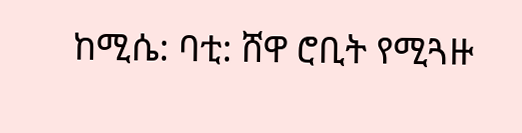ከሚሴ: ባቲ: ሸዋ ሮቢት የሚጓዙ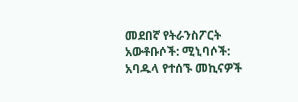መደበኛ የትራንስፖርት አውቶቡሶች: ሚኒባሶች: አባዱላ የተሰኙ መኪናዎች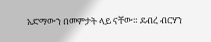አድማውን በመምታት ላይ ናቸው። ደብረ ብርሃን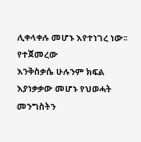ሊቀላቀሉ መሆኑ እየተነገረ ነው፡፡ የተጀመረው
እንቅስቃሴ ሁሉንም ክፍል እያነቃቃው መሆኑ የህወሓት መንግስትን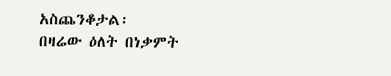አስጨንቆታል፡
በዛሬው ዕለት በነቃምት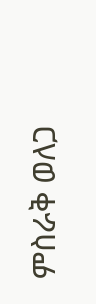ምስራቅ ወለጋ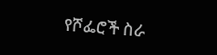የሾፌሮች ስራ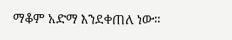ማቆም አድማ እንደቀጠለ ነው።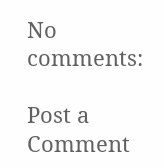No comments:

Post a Comment